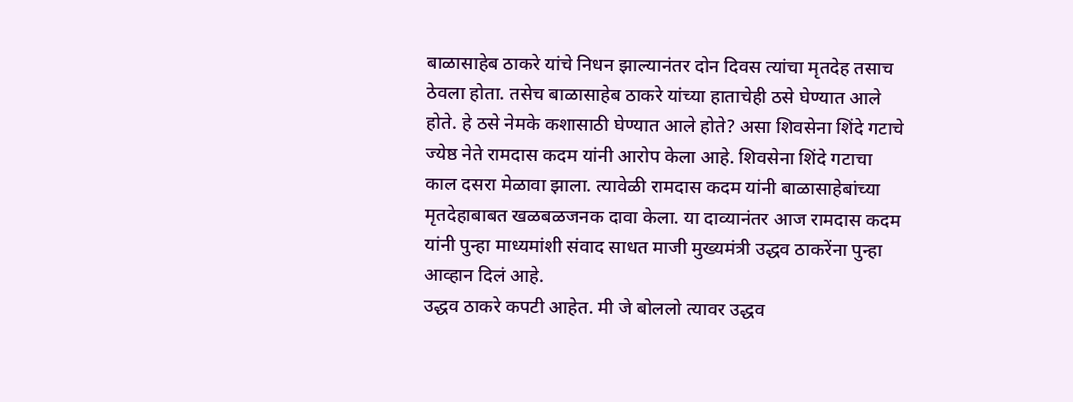बाळासाहेब ठाकरे यांचे निधन झाल्यानंतर दोन दिवस त्यांचा मृतदेह तसाच ठेवला होता. तसेच बाळासाहेब ठाकरे यांच्या हाताचेही ठसे घेण्यात आले होते. हे ठसे नेमके कशासाठी घेण्यात आले होते? असा शिवसेना शिंदे गटाचे ज्येष्ठ नेते रामदास कदम यांनी आरोप केला आहे. शिवसेना शिंदे गटाचा काल दसरा मेळावा झाला. त्यावेळी रामदास कदम यांनी बाळासाहेबांच्या मृतदेहाबाबत खळबळजनक दावा केला. या दाव्यानंतर आज रामदास कदम यांनी पुन्हा माध्यमांशी संवाद साधत माजी मुख्यमंत्री उद्धव ठाकरेंना पुन्हा आव्हान दिलं आहे.
उद्धव ठाकरे कपटी आहेत. मी जे बोललो त्यावर उद्धव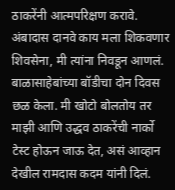ठाकरेंनी आत्मपरिक्षण करावे. अंबादास दानवे काय मला शिकवणार शिवसेना, मी त्यांना निवडून आणलं. बाळासाहेबांच्या बॉडीचा दोन दिवस छळ केला. मी खोटो बोलतोय तर माझी आणि उद्धव ठाकरेंची नार्को टेस्ट होऊन जाऊ देत, असं आव्हान देखील रामदास कदम यांनी दिलं.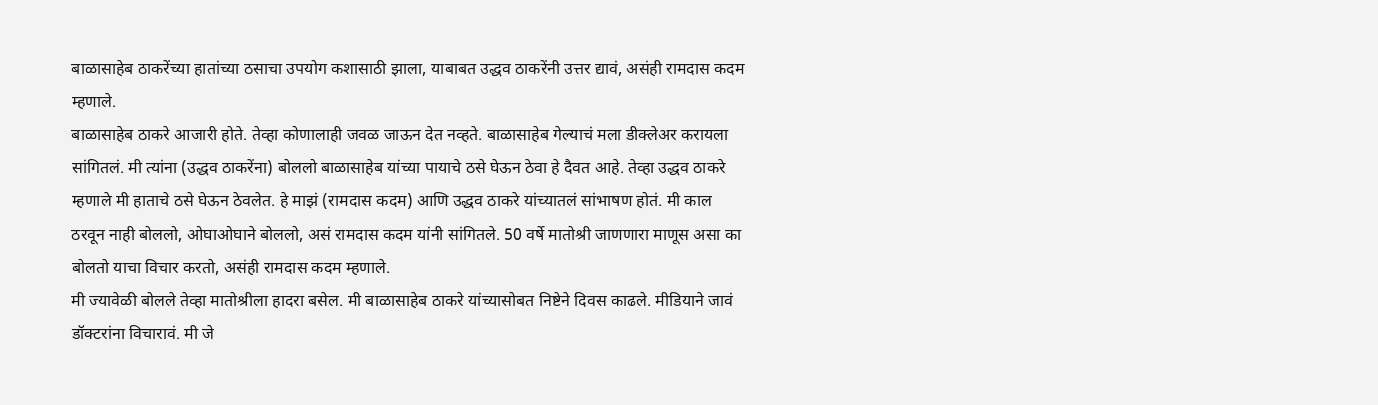बाळासाहेब ठाकरेंच्या हातांच्या ठसाचा उपयोग कशासाठी झाला, याबाबत उद्धव ठाकरेंनी उत्तर द्यावं, असंही रामदास कदम म्हणाले.
बाळासाहेब ठाकरे आजारी होते. तेव्हा कोणालाही जवळ जाऊन देत नव्हते. बाळासाहेब गेल्याचं मला डीक्लेअर करायला सांगितलं. मी त्यांना (उद्धव ठाकरेंना) बोललो बाळासाहेब यांच्या पायाचे ठसे घेऊन ठेवा हे दैवत आहे. तेव्हा उद्धव ठाकरे म्हणाले मी हाताचे ठसे घेऊन ठेवलेत. हे माझं (रामदास कदम) आणि उद्धव ठाकरे यांच्यातलं सांभाषण होतं. मी काल ठरवून नाही बोललो, ओघाओघाने बोललो, असं रामदास कदम यांनी सांगितले. 50 वर्षे मातोश्री जाणणारा माणूस असा का बोलतो याचा विचार करतो, असंही रामदास कदम म्हणाले.
मी ज्यावेळी बोलले तेव्हा मातोश्रीला हादरा बसेल. मी बाळासाहेब ठाकरे यांच्यासोबत निष्टेने दिवस काढले. मीडियाने जावं डॉक्टरांना विचारावं. मी जे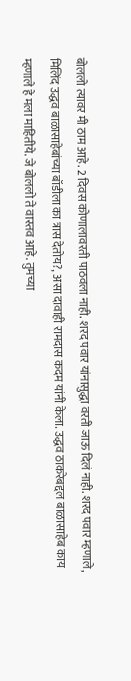बोललो त्यावर मी ठाम आहे. 2 दिवस कोणालावरती पाठवला नाही. शरद पवार यांनासुद्धा वरती जाऊ दिलं नाही. शरद पवार म्हणाले, मिलिंद उद्धव बाळासाहेबांच्या बॉडीला का त्रास देतोय?, असा दावाही रामदास कदम यांनी केला. उद्धव ठाकरेबद्दल बाळासाहेब काय म्हणाले हे मला माहितीये. जे बोललो ते वास्तव आहे. तुमच्या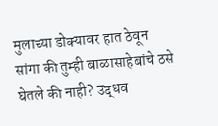मुलाच्या डोक्यावर हात ठेवून सांगा की तुम्ही बाळासाहेबांचे ठसे घेतले की नाही? उद्धव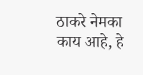ठाकरे नेमका काय आहे, हे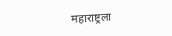महाराष्ट्रला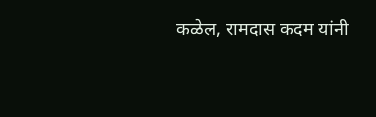कळेल, रामदास कदम यांनी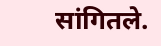सांगितले.